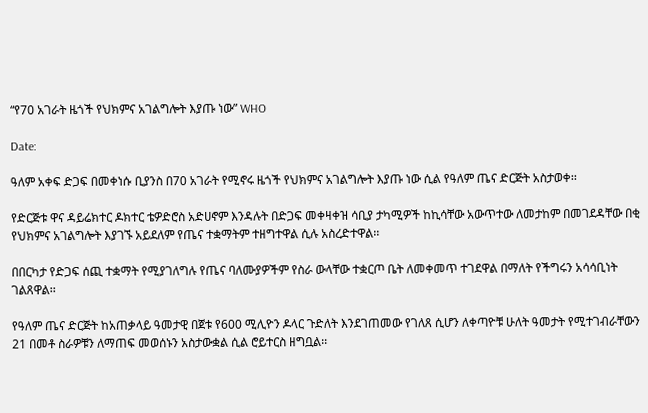“የ70 አገራት ዜጎች የህክምና አገልግሎት እያጡ ነው” WHO

Date:

ዓለም አቀፍ ድጋፍ በመቀነሱ ቢያንስ በ70 አገራት የሚኖሩ ዜጎች የህክምና አገልግሎት እያጡ ነው ሲል የዓለም ጤና ድርጅት አስታወቀ፡፡

የድርጅቱ ዋና ዳይሬክተር ዶክተር ቴዎድሮስ አድሀኖም እንዳሉት በድጋፍ መቀዛቀዝ ሳቢያ ታካሚዎች ከኪሳቸው አውጥተው ለመታከም በመገደዳቸው በቂ የህክምና አገልግሎት እያገኙ አይደለም የጤና ተቋማትም ተዘግተዋል ሲሉ አስረድተዋል፡፡

በበርካታ የድጋፍ ሰጪ ተቋማት የሚያገለግሉ የጤና ባለሙያዎችም የስራ ውላቸው ተቋርጦ ቤት ለመቀመጥ ተገደዋል በማለት የችግሩን አሳሳቢነት ገልጸዋል፡፡

የዓለም ጤና ድርጅት ከአጠቃላይ ዓመታዊ በጀቱ የ600 ሚሊዮን ዶላር ጉድለት እንደገጠመው የገለጸ ሲሆን ለቀጣዮቹ ሁለት ዓመታት የሚተገብራቸውን 21 በመቶ ስራዎቹን ለማጠፍ መወሰኑን አስታውቋል ሲል ሮይተርስ ዘግቧል፡፡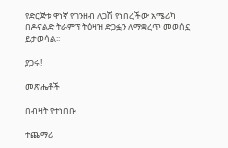የድርጅቱ ዋነኛ የገንዘብ ለጋሽ የነበረችው አሜሪካ በዶናልድ ትራምፕ ትዕዛዝ ድጋፏን ለማቋረጥ መወሰኗ ይታወሳል፡፡

ያጋሩ!

መጽሔቶች

በብዛት የተነበቡ

ተጨማሪ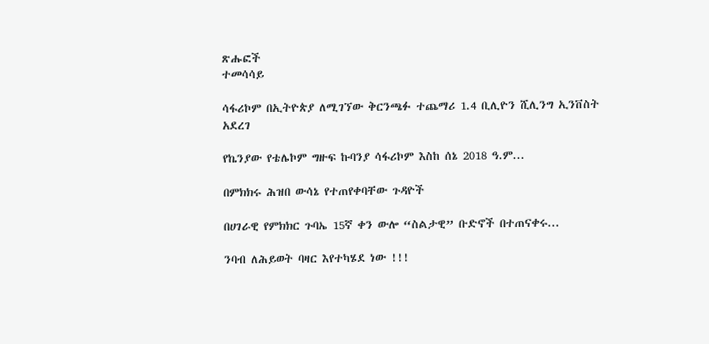ጽሑፎች
ተመሳሳይ

ሳፋሪኮም በኢትዮጵያ ለሚገኘው ቅርንጫፉ ተጨማሪ 1.4 ቢሊዮን ሺሊንግ ኢንቨስት አደረገ

የኬንያው የቴሌኮም ግዙፍ ኩባንያ ሳፋሪኮም እስከ ሰኔ 2018 ዓ.ም...

በምክክሩ ሕዝበ ውሳኔ የተጠየቀባቸው ጉዳዮች

በሀገራዊ የምክክር ጉባኤ 15ኛ ቀን ውሎ “ስልታዊ” ቡድኖች በተጠናቀሩ...

ንባብ ለሕይወት ባዛር እየተካሄደ ነው !!!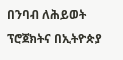በንባብ ለሕይወት ፕሮጀክትና በኢትዮጵያ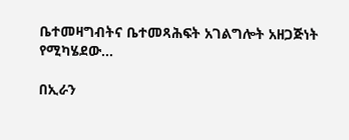ቤተመዛግብትና ቤተመጻሕፍት አገልግሎት አዘጋጅነት የሚካሄደው...

በኢራን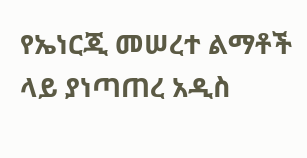የኤነርጂ መሠረተ ልማቶች ላይ ያነጣጠረ አዲስ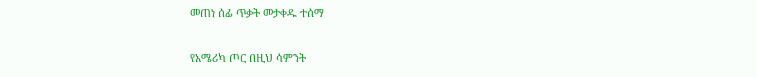መጠነ ሰፊ ጥቃት መታቀዱ ተሰማ

የአሜሪካ ጦር በዚህ ሳምንት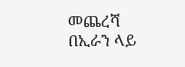መጨረሻ በኢራን ላይ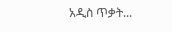አዲስ ጥቃት...